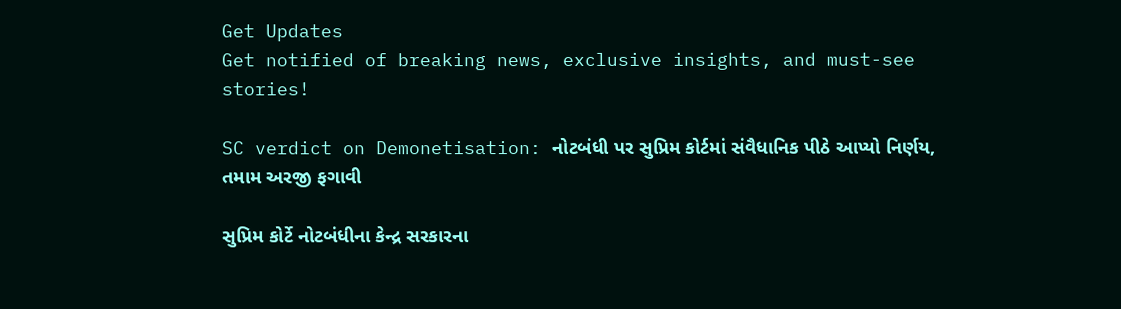Get Updates
Get notified of breaking news, exclusive insights, and must-see stories!

SC verdict on Demonetisation: નોટબંધી પર સુપ્રિમ કોર્ટમાં સંવૈધાનિક પીઠે આપ્યો નિર્ણય, તમામ અરજી ફગાવી

સુપ્રિમ કોર્ટે નોટબંધીના કેન્દ્ર સરકારના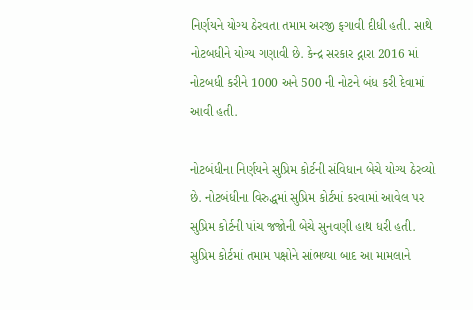નિર્ણયને યોગ્ય ઠેરવતા તમામ અરજી ફગાવી દીધી હતી. સાથે નોટબધીને યોગ્ય ગણાવી છે. કેન્દ્ર સરકાર દ્નારા 2016 માં નોટબધી કરીને 1000 અને 500 ની નોટને બંધ કરી દેવામાં આવી હતી.

નોટબંધીના નિર્ણયને સુપ્રિમ કોર્ટની સંવિધાન બેચે યોગ્ય ઠેરવ્યો છે. નોટબંધીના વિરુદ્ધમાં સુપ્રિમ કોર્ટમાં કરવામાં આવેલ પર સુપ્રિમ કોર્ટની પાંચ જજોની બેચે સુનવણી હાથ ધરી હતી. સુપ્રિમ કોર્ટમાં તમામ પક્ષોને સાંભળ્યા બાદ આ મામલાને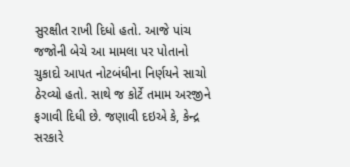સુરક્ષીત રાખી દિધો હતો. આજે પાંચ જજોની બેચે આ મામલા પર પોતાનો ચુકાદો આપત નોટબંધીના નિર્ણયને સાચો ઠેરવ્યો હતો. સાથે જ કોર્ટે તમામ અરજીને ફગાવી દિધી છે. જણાવી દઇએ કે, કેન્દ્ર સરકારે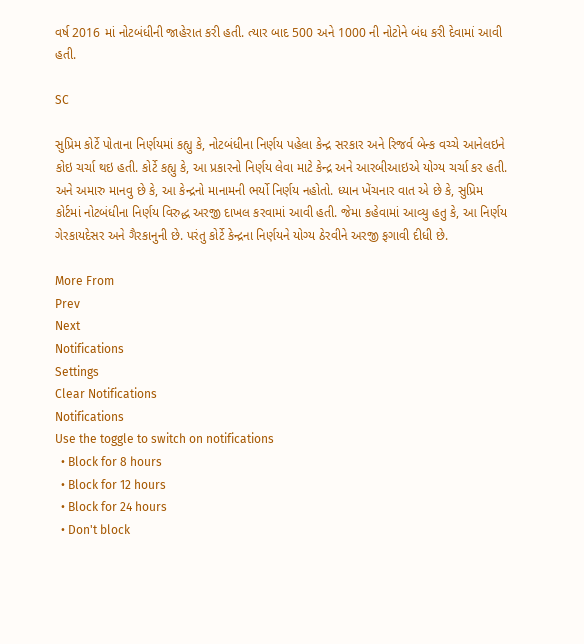વર્ષ 2016 માં નોટબંધીની જાહેરાત કરી હતી. ત્યાર બાદ 500 અને 1000 ની નોટોને બંધ કરી દેવામાં આવી હતી.

SC

સુપ્રિમ કોર્ટે પોતાના નિર્ણયમાં કહ્યુ કે, નોટબંધીના નિર્ણય પહેલા કેન્દ્ર સરકાર અને રિજર્વ બેન્ક વચ્ચે આનેલઇને કોઇ ચર્ચા થઇ હતી. કોર્ટે કહ્યુ કે, આ પ્રકારનો નિર્ણય લેવા માટે કેન્દ્ર અને આરબીઆઇએ યોગ્ય ચર્ચા કર હતી. અને અમારુ માનવુ છે કે, આ કેન્દ્રનો માનામની ભર્યો નિર્ણય નહોતો. ધ્યાન ખેંચનાર વાત એ છે કે, સુપ્રિમ કોર્ટમાં નોટબંધીના નિર્ણય વિરુદ્ધ અરજી દાખલ કરવામાં આવી હતી. જેમા કહેવામાં આવ્યુ હતુ કે, આ નિર્ણય ગેરકાયદેસર અને ગૈરકાનુની છે. પરંતુ કોર્ટે કેન્દ્રના નિર્ણયને યોગ્ય ઠેરવીને અરજી ફગાવી દીધી છે.

More From
Prev
Next
Notifications
Settings
Clear Notifications
Notifications
Use the toggle to switch on notifications
  • Block for 8 hours
  • Block for 12 hours
  • Block for 24 hours
  • Don't block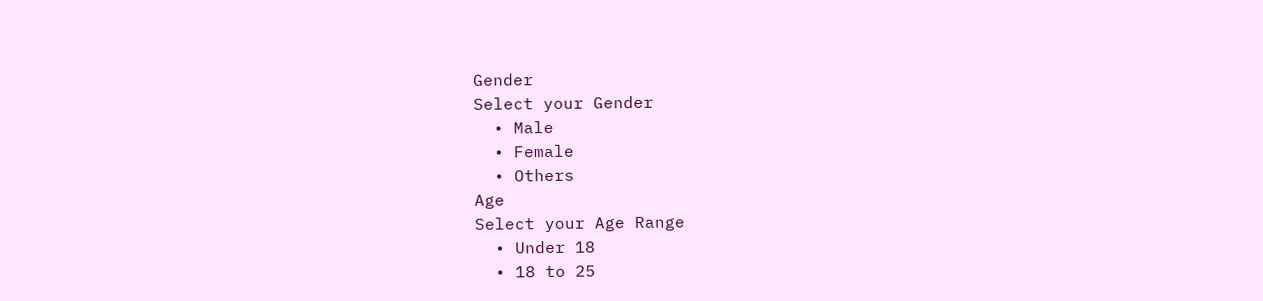Gender
Select your Gender
  • Male
  • Female
  • Others
Age
Select your Age Range
  • Under 18
  • 18 to 25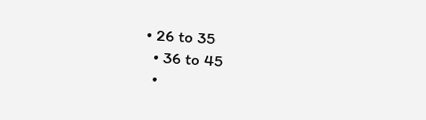• 26 to 35
  • 36 to 45
  •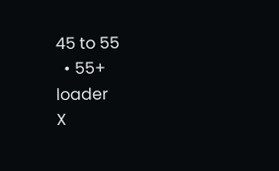45 to 55
  • 55+
loader
X